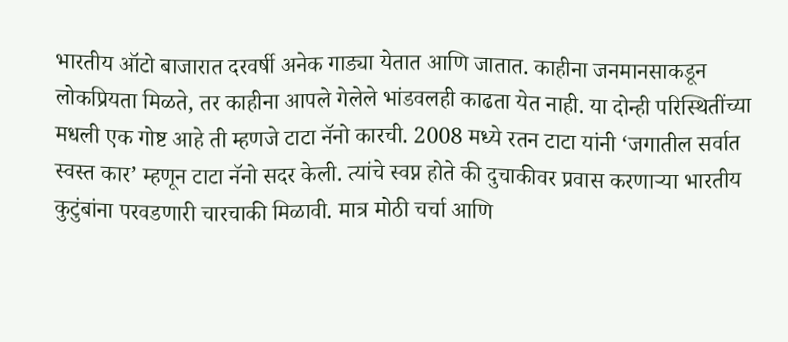भारतीय ऑटो बाजारात दरवर्षी अनेक गाड्या येतात आणि जातात. काहीना जनमानसाकडून लोकप्रियता मिळते, तर काहीना आपले गेलेले भांडवलही काढता येत नाही. या दोन्ही परिस्थितींच्या मधली एक गोष्ट आहे ती म्हणजे टाटा नॅनो कारची. 2008 मध्ये रतन टाटा यांनी ‘जगातील सर्वात स्वस्त कार’ म्हणून टाटा नॅनो सदर केली. त्यांचे स्वप्न होते की दुचाकीवर प्रवास करणाऱ्या भारतीय कुटुंबांना परवडणारी चारचाकी मिळावी. मात्र मोठी चर्चा आणि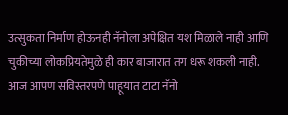उत्सुकता निर्माण होऊनही नॅनोला अपेक्षित यश मिळाले नाही आणि चुकीच्या लोकप्रियतेमुळे ही कार बाजारात तग धरू शकली नाही. आज आपण सविस्तरपणे पाहूयात टाटा नॅनो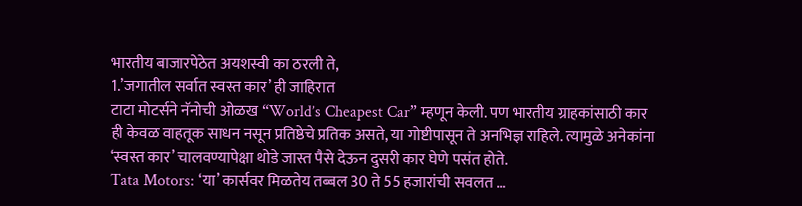भारतीय बाजारपेठेत अयशस्वी का ठरली ते,
1.’जगातील सर्वात स्वस्त कार’ ही जाहिरात
टाटा मोटर्सने नॅनोची ओळख “World’s Cheapest Car” म्हणून केली. पण भारतीय ग्राहकांसाठी कार ही केवळ वाहतूक साधन नसून प्रतिष्ठेचे प्रतिक असते, या गोष्टीपासून ते अनभिज्ञ राहिले. त्यामुळे अनेकांना ‘स्वस्त कार’ चालवण्यापेक्षा थोडे जास्त पैसे देऊन दुसरी कार घेणे पसंत होते.
Tata Motors: ‘या’ कार्सवर मिळतेय तब्बल 30 ते 55 हजारांची सवलत …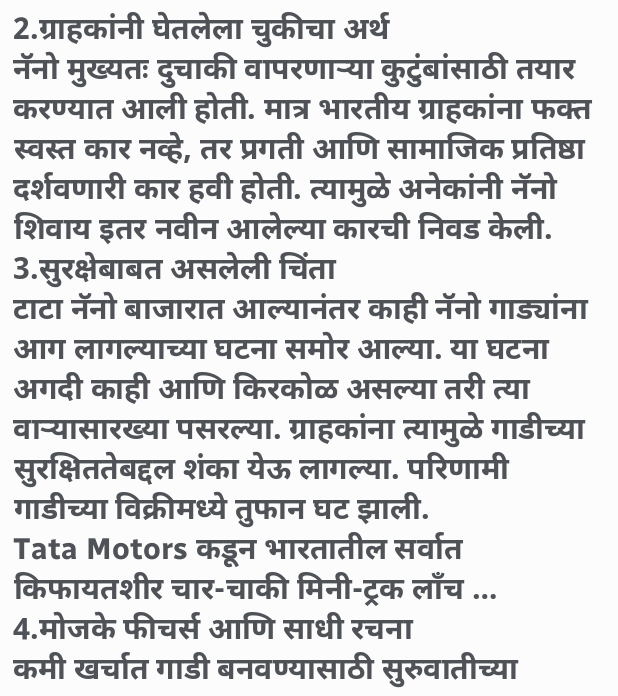2.ग्राहकांनी घेतलेला चुकीचा अर्थ
नॅनो मुख्यतः दुचाकी वापरणाऱ्या कुटुंबांसाठी तयार करण्यात आली होती. मात्र भारतीय ग्राहकांना फक्त स्वस्त कार नव्हे, तर प्रगती आणि सामाजिक प्रतिष्ठा दर्शवणारी कार हवी होती. त्यामुळे अनेकांनी नॅनो शिवाय इतर नवीन आलेल्या कारची निवड केली.
3.सुरक्षेबाबत असलेली चिंता
टाटा नॅनो बाजारात आल्यानंतर काही नॅनो गाड्यांना आग लागल्याच्या घटना समोर आल्या. या घटना अगदी काही आणि किरकोळ असल्या तरी त्या वाऱ्यासारख्या पसरल्या. ग्राहकांना त्यामुळे गाडीच्या सुरक्षिततेबद्दल शंका येऊ लागल्या. परिणामी गाडीच्या विक्रीमध्ये तुफान घट झाली.
Tata Motors कडून भारतातील सर्वात किफायतशीर चार-चाकी मिनी-ट्रक लाँच …
4.मोजके फीचर्स आणि साधी रचना
कमी खर्चात गाडी बनवण्यासाठी सुरुवातीच्या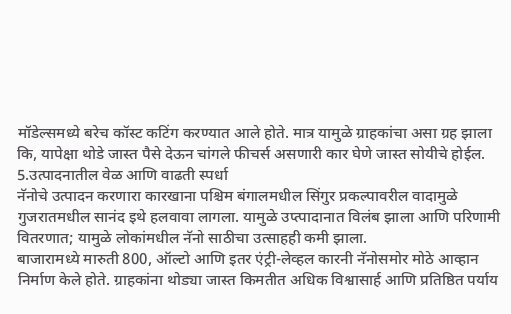मॉडेल्समध्ये बरेच कॉस्ट कटिंग करण्यात आले होते. मात्र यामुळे ग्राहकांचा असा ग्रह झाला कि, यापेक्षा थोडे जास्त पैसे देऊन चांगले फीचर्स असणारी कार घेणे जास्त सोयीचे होईल.
5.उत्पादनातील वेळ आणि वाढती स्पर्धा
नॅनोचे उत्पादन करणारा कारखाना पश्चिम बंगालमधील सिंगुर प्रकल्पावरील वादामुळे गुजरातमधील सानंद इथे हलवावा लागला. यामुळे उप्त्पादानात विलंब झाला आणि परिणामी वितरणात; यामुळे लोकांमधील नॅनो साठीचा उत्साहही कमी झाला.
बाजारामध्ये मारुती 800, ऑल्टो आणि इतर एंट्री-लेव्हल कारनी नॅनोसमोर मोठे आव्हान निर्माण केले होते. ग्राहकांना थोड्या जास्त किमतीत अधिक विश्वासार्ह आणि प्रतिष्ठित पर्याय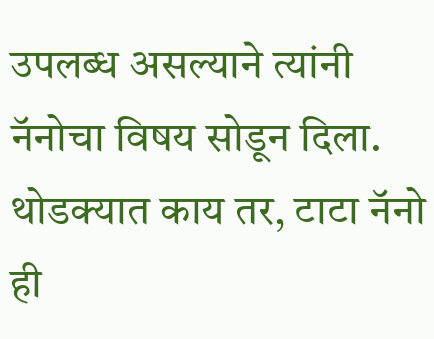उपलब्ध असल्याने त्यांनी नॅनोचा विषय सोडून दिला.
थोडक्यात काय तर, टाटा नॅनो ही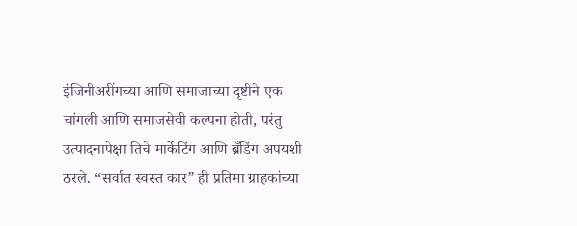इंजिनीअरींगच्या आणि समाजाच्या दृष्टीने एक चांगली आणि समाजसेवी कल्पना होती, परंतु उत्पादनापेक्षा तिचे मार्केटिंग आणि ब्रँडिंग अपयशी ठरले. “सर्वात स्वस्त कार” ही प्रतिमा ग्राहकांच्या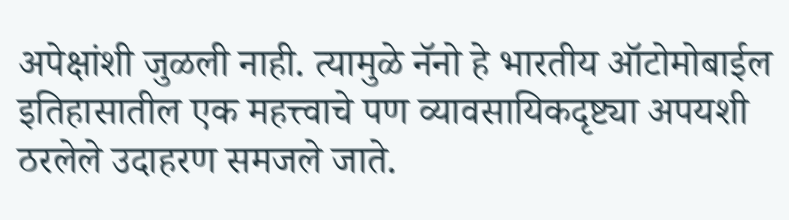अपेक्षांशी जुळली नाही. त्यामुळे नॅनो हे भारतीय ऑटोमोबाईल इतिहासातील एक महत्त्वाचे पण व्यावसायिकदृष्ट्या अपयशी ठरलेले उदाहरण समजले जाते.